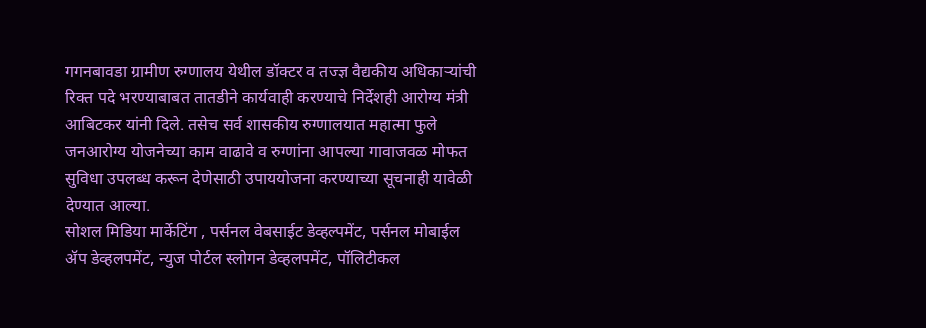गगनबावडा ग्रामीण रुग्णालय येथील डॉक्टर व तज्ज्ञ वैद्यकीय अधिकाऱ्यांची रिक्त पदे भरण्याबाबत तातडीने कार्यवाही करण्याचे निर्देशही आरोग्य मंत्री आबिटकर यांनी दिले. तसेच सर्व शासकीय रुग्णालयात महात्मा फुले जनआरोग्य योजनेच्या काम वाढावे व रुग्णांना आपल्या गावाजवळ मोफत सुविधा उपलब्ध करून देणेसाठी उपाययोजना करण्याच्या सूचनाही यावेळी देण्यात आल्या.
सोशल मिडिया मार्केटिंग , पर्सनल वेबसाईट डेव्हल्पमेंट, पर्सनल मोबाईल ॲप डेव्हलपमेंट, न्युज पोर्टल स्लोगन डेव्हलपमेंट, पॉलिटीकल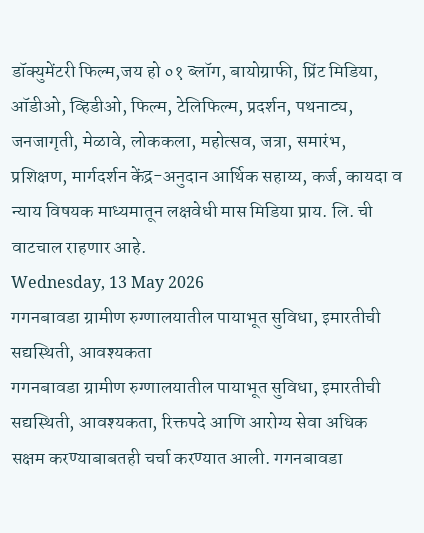डॉक्युमेंटरी फिल्म,जय हो ०१ ब्लॉग, बायोग्राफी, प्रिंट मिडिया, ऑडीओ, व्हिडीओ, फिल्म, टेलिफिल्म, प्रदर्शन, पथनाट्य, जनजागृती, मेळावे, लोककला, महोत्सव, जत्रा, समारंभ, प्रशिक्षण, मार्गदर्शन केंद्र-अनुदान आर्थिक सहाय्य, कर्ज, कायदा व न्याय विषयक माध्यमातून लक्षवेधी मास मिडिया प्राय. लि. ची वाटचाल राहणार आहे.
Wednesday, 13 May 2026
गगनबावडा ग्रामीण रुग्णालयातील पायाभूत सुविधा, इमारतीची सद्यस्थिती, आवश्यकता
गगनबावडा ग्रामीण रुग्णालयातील पायाभूत सुविधा, इमारतीची सद्यस्थिती, आवश्यकता, रिक्तपदे आणि आरोग्य सेवा अधिक सक्षम करण्याबाबतही चर्चा करण्यात आली. गगनबावडा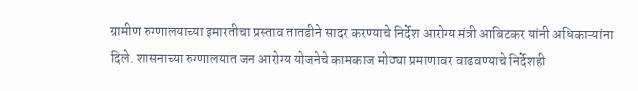ग्रामीण रुग्णालयाच्या इमारतीचा प्रस्ताव तातडीने सादर करण्याचे निर्देश आरोग्य मंत्री आबिटकर यांनी अधिकाऱ्यांना दिले. शासनाच्या रुग्णालयात जन आरोग्य योजनेचे कामकाज मोठ्या प्रमाणावर वाढवण्याचे निर्देशही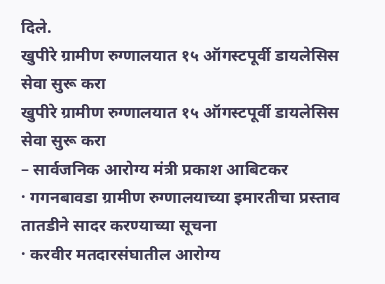दिले.
खुपीरे ग्रामीण रुग्णालयात १५ ऑगस्टपूर्वी डायलेसिस सेवा सुरू करा
खुपीरे ग्रामीण रुग्णालयात १५ ऑगस्टपूर्वी डायलेसिस सेवा सुरू करा
– सार्वजनिक आरोग्य मंत्री प्रकाश आबिटकर
· गगनबावडा ग्रामीण रुग्णालयाच्या इमारतीचा प्रस्ताव तातडीने सादर करण्याच्या सूचना
· करवीर मतदारसंघातील आरोग्य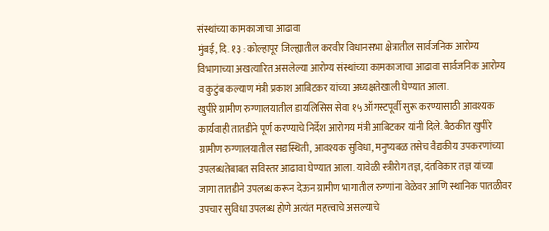संस्थांच्या कामकाजाचा आढावा
मुंबई, दि. १३ : कोल्हापूर जिल्ह्यातील करवीर विधानसभा क्षेत्रातील सार्वजनिक आरोग्य विभागाच्या अखत्यारित असलेल्या आरोग्य संस्थांच्या कामकाजाचा आढावा सार्वजनिक आरोग्य व कुटुंब कल्याण मंत्री प्रकाश आबिटकर यांच्या अध्यक्षतेखाली घेण्यात आला.
खुपीरे ग्रामीण रुग्णालयातील डायलिसिस सेवा १५ ऑगस्टपूर्वी सुरू करण्यासाठी आवश्यक कार्यवाही तातडीने पूर्ण करण्याचे निर्देश आरोगय मंत्री आबिटकर यांनी दिले. बैठकीत खुपीरे ग्रामीण रुग्णालयातील सद्यस्थिती, आवश्यक सुविधा, मनुष्यबळ तसेच वैद्यकीय उपकरणांच्या उपलब्धतेबाबत सविस्तर आढावा घेण्यात आला. यावेळी स्त्रीरोग तज्ञ, दंतविकार तज्ञ यांच्या जागा तातडीने उपलब्ध करून देऊन ग्रामीण भागातील रुग्णांना वेळेवर आणि स्थानिक पातळीवर उपचार सुविधा उपलब्ध होणे अत्यंत महत्त्वाचे असल्याचे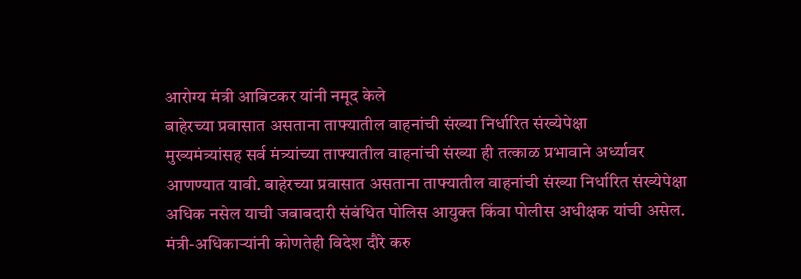आरोग्य मंत्री आबिटकर यांनी नमूद केले
बाहेरच्या प्रवासात असताना ताफ्यातील वाहनांची संख्या निर्धारित संख्येपेक्षा
मुख्यमंत्र्यांसह सर्व मंत्र्यांच्या ताफ्यातील वाहनांची संख्या ही तत्काळ प्रभावाने अर्ध्यावर आणण्यात यावी. बाहेरच्या प्रवासात असताना ताफ्यातील वाहनांची संख्या निर्धारित संख्येपेक्षा अधिक नसेल याची जबाबदारी संबंधित पोलिस आयुक्त किंवा पोलीस अधीक्षक यांची असेल. मंत्री-अधिकाऱ्यांनी कोणतेही विदेश दौरे करु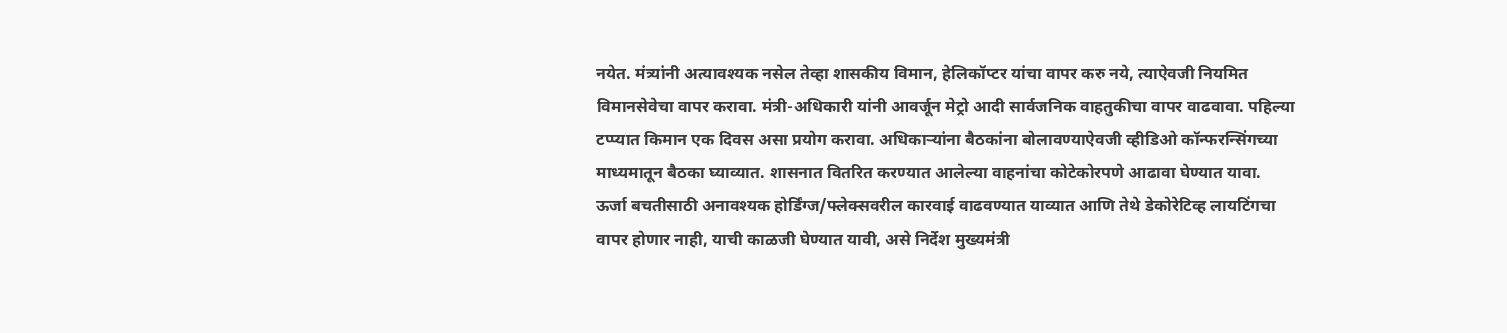नयेत. मंत्र्यांनी अत्यावश्यक नसेल तेव्हा शासकीय विमान, हेलिकॉप्टर यांचा वापर करु नये, त्याऐवजी नियमित विमानसेवेचा वापर करावा. मंत्री-अधिकारी यांनी आवर्जून मेट्रो आदी सार्वजनिक वाहतुकीचा वापर वाढवावा. पहिल्या टप्प्यात किमान एक दिवस असा प्रयोग करावा. अधिकाऱ्यांना बैठकांना बोलावण्याऐवजी व्हीडिओ कॉन्फरन्सिंगच्या माध्यमातून बैठका घ्याव्यात. शासनात वितरित करण्यात आलेल्या वाहनांचा कोटेकोरपणे आढावा घेण्यात यावा.
ऊर्जा बचतीसाठी अनावश्यक होर्डिंग्ज/फ्लेक्सवरील कारवाई वाढवण्यात याव्यात आणि तेथे डेकोरेटिव्ह लायटिंगचा वापर होणार नाही, याची काळजी घेण्यात यावी, असे निर्देश मुख्यमंत्री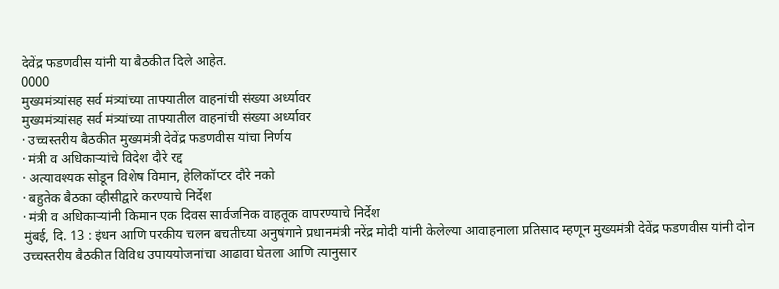देवेंद्र फडणवीस यांनी या बैठकीत दिले आहेत.
0000
मुख्यमंत्र्यांसह सर्व मंत्र्यांच्या ताफ्यातील वाहनांची संख्या अर्ध्यावर
मुख्यमंत्र्यांसह सर्व मंत्र्यांच्या ताफ्यातील वाहनांची संख्या अर्ध्यावर
· उच्चस्तरीय बैठकीत मुख्यमंत्री देवेंद्र फडणवीस यांचा निर्णय
· मंत्री व अधिकाऱ्यांचे विदेश दौरे रद्द
· अत्यावश्यक सोडून विशेष विमान, हेलिकॉप्टर दौरे नको
· बहुतेक बैठका व्हीसीद्वारे करण्याचे निर्देश
· मंत्री व अधिकाऱ्यांनी किमान एक दिवस सार्वजनिक वाहतूक वापरण्याचे निर्देश
मुंबई, दि. 13 : इंधन आणि परकीय चलन बचतीच्या अनुषंगाने प्रधानमंत्री नरेंद्र मोदी यांनी केलेल्या आवाहनाला प्रतिसाद म्हणून मुख्यमंत्री देवेंद्र फडणवीस यांनी दोन उच्चस्तरीय बैठकीत विविध उपाययोजनांचा आढावा घेतला आणि त्यानुसार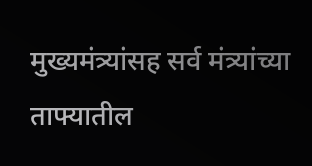मुख्यमंत्र्यांसह सर्व मंत्र्यांच्या ताफ्यातील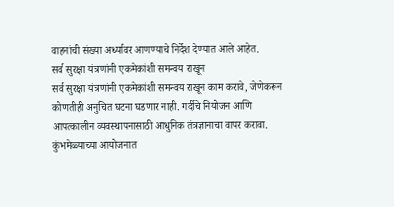वाहनांची संख्या अर्ध्यावर आणण्याचे निर्देश देण्यात आले आहेत.
सर्व सुरक्षा यंत्रणांनी एकमेकांशी समन्वय राखून
सर्व सुरक्षा यंत्रणांनी एकमेकांशी समन्वय राखून काम करावे, जेणेकरून कोणतीही अनुचित घटना घडणार नाही. गर्दीचे नियोजन आणि आपत्कालीन व्यवस्थापनासाठी आधुनिक तंत्रज्ञानाचा वापर करावा. कुंभमेळ्याच्या आयोजनात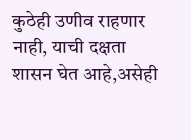कुठेही उणीव राहणार नाही, याची दक्षता शासन घेत आहे,असेही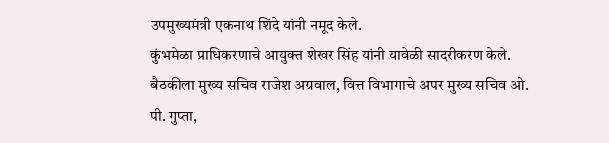उपमुख्यमंत्री एकनाथ शिंदे यांनी नमूद केले.
कुंभमेळा प्राधिकरणाचे आयुक्त शेखर सिंह यांनी यावेळी सादरीकरण केले. बैठकीला मुख्य सचिव राजेश अग्रवाल, वित्त विभागाचे अपर मुख्य सचिव ओ. पी. गुप्ता,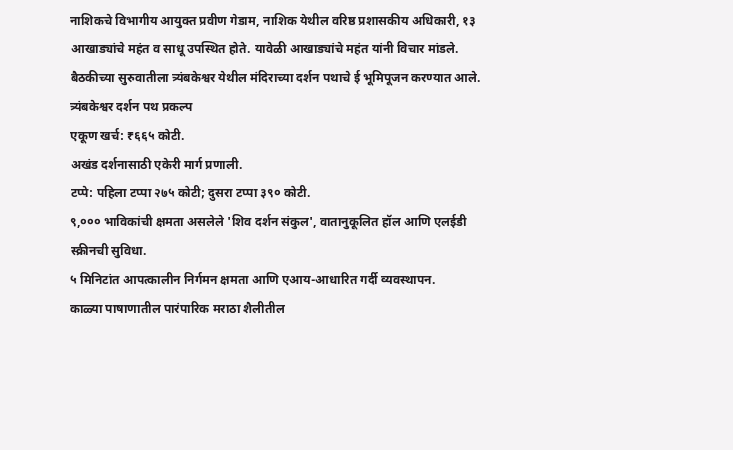नाशिकचे विभागीय आयुक्त प्रवीण गेडाम, नाशिक येथील वरिष्ठ प्रशासकीय अधिकारी, १३ आखाड्यांचे महंत व साधू उपस्थित होते. यावेळी आखाड्यांचे महंत यांनी विचार मांडले. बैठकीच्या सुरुवातीला त्र्यंबकेश्वर येथील मंदिराच्या दर्शन पथाचे ई भूमिपूजन करण्यात आले.
त्र्यंबकेश्वर दर्शन पथ प्रकल्प
एकूण खर्च: ₹६६५ कोटी.
अखंड दर्शनासाठी एकेरी मार्ग प्रणाली.
टप्पे: पहिला टप्पा २७५ कोटी; दुसरा टप्पा ३९० कोटी.
९,००० भाविकांची क्षमता असलेले 'शिव दर्शन संकुल', वातानुकूलित हॉल आणि एलईडी स्क्रीनची सुविधा.
५ मिनिटांत आपत्कालीन निर्गमन क्षमता आणि एआय-आधारित गर्दी व्यवस्थापन.
काळ्या पाषाणातील पारंपारिक मराठा शैलीतील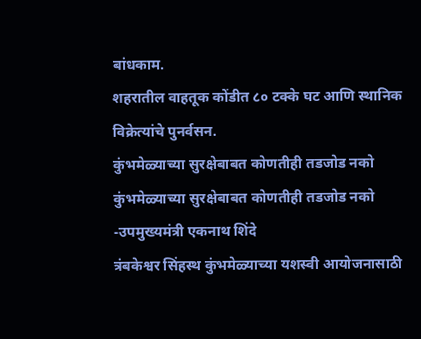बांधकाम.
शहरातील वाहतूक कोंडीत ८० टक्के घट आणि स्थानिक विक्रेत्यांचे पुनर्वसन.
कुंभमेळ्याच्या सुरक्षेबाबत कोणतीही तडजोड नको
कुंभमेळ्याच्या सुरक्षेबाबत कोणतीही तडजोड नको
-उपमुख्यमंत्री एकनाथ शिंदे
त्रंबकेश्वर सिंहस्थ कुंभमेळ्याच्या यशस्वी आयोजनासाठी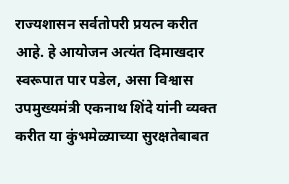राज्यशासन सर्वतोपरी प्रयत्न करीत आहे. हे आयोजन अत्यंत दिमाखदार स्वरूपात पार पडेल, असा विश्वास उपमुख्यमंत्री एकनाथ शिंदे यांनी व्यक्त करीत या कुंभमेळ्याच्या सुरक्षतेबाबत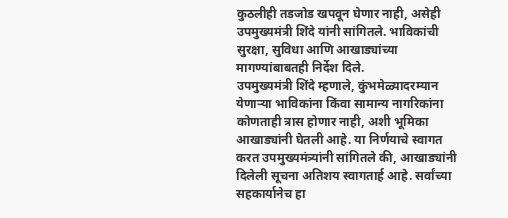कुठलीही तडजोड खपवून घेणार नाही, असेही उपमुख्यमंत्री शिंदे यांनी सांगितले. भाविकांची सुरक्षा, सुविधा आणि आखाड्यांच्या मागण्यांबाबतही निर्देश दिले.
उपमुख्यमंत्री शिंदे म्हणाले, कुंभमेळ्यादरम्यान येणाऱ्या भाविकांना किंवा सामान्य नागरिकांना कोणताही त्रास होणार नाही, अशी भूमिका आखाड्यांनी घेतली आहे. या निर्णयाचे स्वागत करत उपमुख्यमंत्र्यांनी सांगितले की, आखाड्यांनी दिलेली सूचना अतिशय स्वागतार्ह आहे. सर्वांच्या सहकार्यानेच हा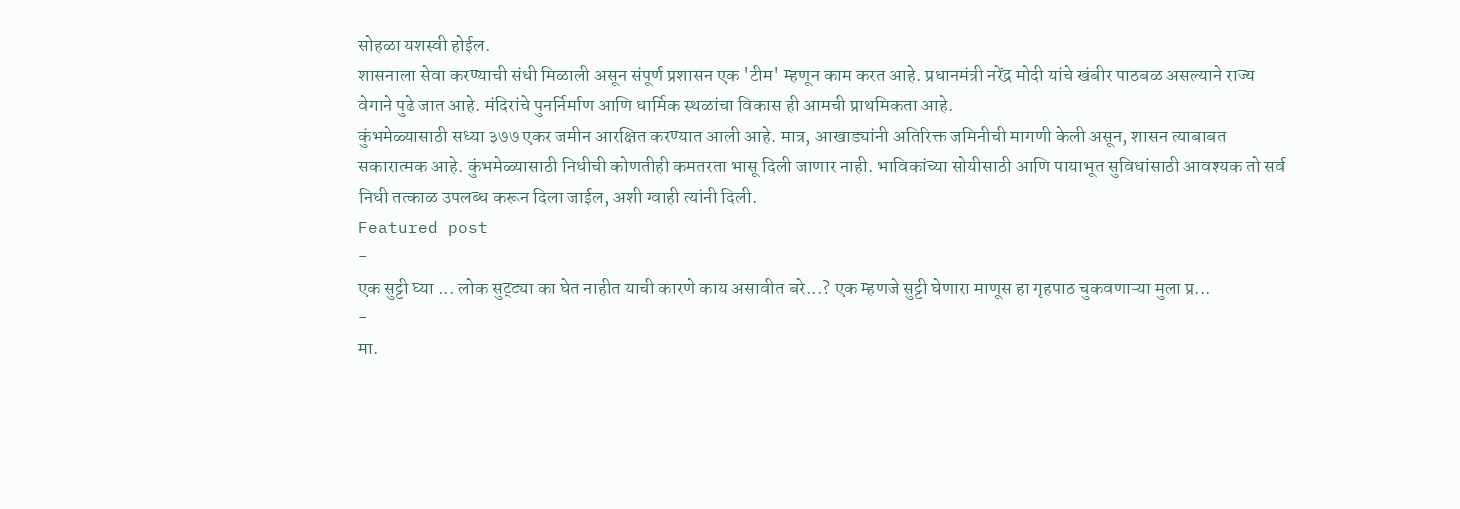सोहळा यशस्वी होईल.
शासनाला सेवा करण्याची संधी मिळाली असून संपूर्ण प्रशासन एक 'टीम' म्हणून काम करत आहे. प्रधानमंत्री नरेंद्र मोदी यांचे खंबीर पाठबळ असल्याने राज्य वेगाने पुढे जात आहे. मंदिरांचे पुनर्निर्माण आणि धार्मिक स्थळांचा विकास ही आमची प्राथमिकता आहे.
कुंभमेळ्यासाठी सध्या ३७७ एकर जमीन आरक्षित करण्यात आली आहे. मात्र, आखाड्यांनी अतिरिक्त जमिनीची मागणी केली असून, शासन त्याबाबत सकारात्मक आहे. कुंभमेळ्यासाठी निधीची कोणतीही कमतरता भासू दिली जाणार नाही. भाविकांच्या सोयीसाठी आणि पायाभूत सुविधांसाठी आवश्यक तो सर्व निधी तत्काळ उपलब्ध करून दिला जाईल, अशी ग्वाही त्यांनी दिली.
Featured post
-
एक सुट्टी घ्या ... लोक सुट्ट्या का घेत नाहीत याची कारणे काय असावीत बरे...? एक म्हणजे सुट्टी घेणारा माणूस हा गृहपाठ चुकवणाऱ्या मुला प्र...
-
मा.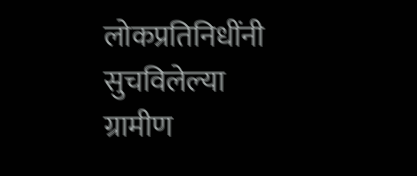लोकप्रतिनिधींनी सुचविलेल्या ग्रामीण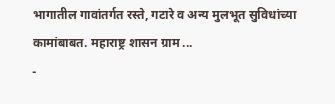भागातील गावांतर्गत रस्ते, गटारे व अन्य मुलभूत सुविधांच्या कामांबाबत. महाराष्ट्र शासन ग्राम ...
-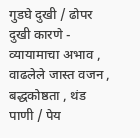गुडघे दुखी / ढोपर दुखी कारणे - व्यायामाचा अभाव , वाढलेले जास्त वजन , बद्धकोष्ठता , थंड पाणी / पेय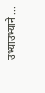उभ्याउभ्याने ...